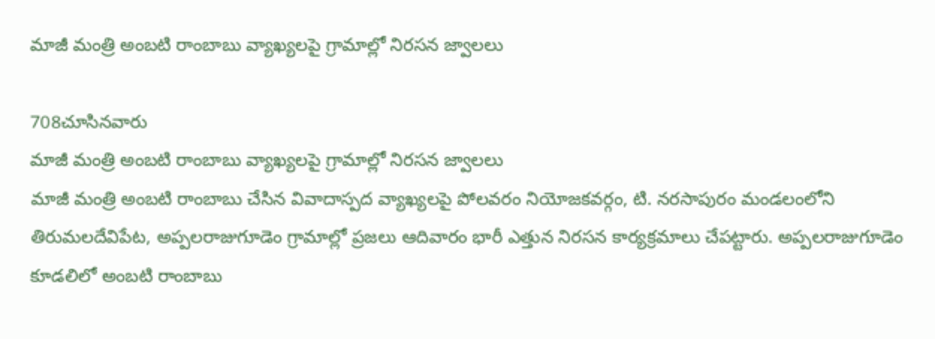మాజీ మంత్రి అంబటి రాంబాబు వ్యాఖ్యలపై గ్రామాల్లో నిరసన జ్వాలలు

708చూసినవారు
మాజీ మంత్రి అంబటి రాంబాబు వ్యాఖ్యలపై గ్రామాల్లో నిరసన జ్వాలలు
మాజీ మంత్రి అంబటి రాంబాబు చేసిన వివాదాస్పద వ్యాఖ్యలపై పోలవరం నియోజకవర్గం, టి. నరసాపురం మండలంలోని తిరుమలదేవిపేట, అప్పలరాజుగూడెం గ్రామాల్లో ప్రజలు ఆదివారం భారీ ఎత్తున నిరసన కార్యక్రమాలు చేపట్టారు. అప్పలరాజుగూడెం కూడలిలో అంబటి రాంబాబు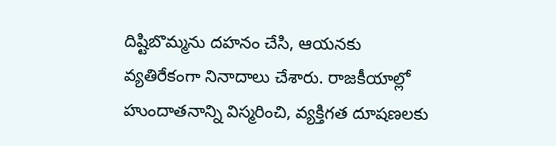దిష్టిబొమ్మను దహనం చేసి, ఆయనకు వ్యతిరేకంగా నినాదాలు చేశారు. రాజకీయాల్లో హుందాతనాన్ని విస్మరించి, వ్యక్తిగత దూషణలకు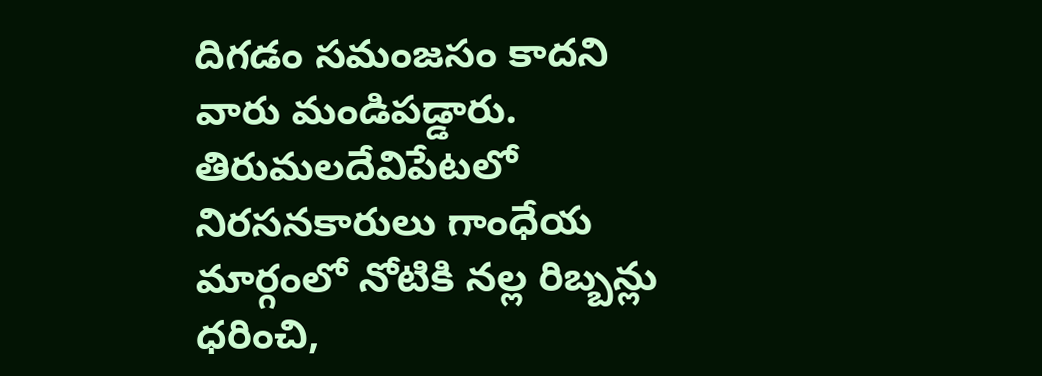దిగడం సమంజసం కాదని వారు మండిపడ్డారు. తిరుమలదేవిపేటలో నిరసనకారులు గాంధేయ మార్గంలో నోటికి నల్ల రిబ్బన్లు ధరించి,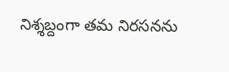నిశ్శబ్దంగా తమ నిరసనను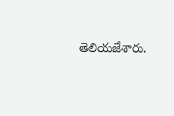తెలియజేశారు.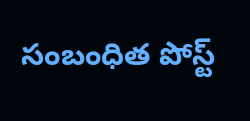సంబంధిత పోస్ట్